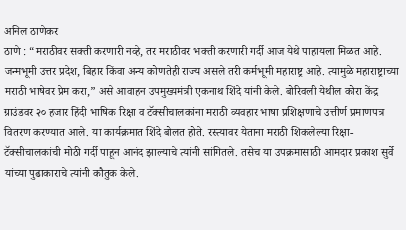अनिल ठाणेकर
ठाणे : “मराठीवर सक्ती करणारी नव्हे, तर मराठीवर भक्ती करणारी गर्दी आज येथे पाहायला मिळत आहे. जन्मभूमी उत्तर प्रदेश, बिहार किंवा अन्य कोणतेही राज्य असले तरी कर्मभूमी महाराष्ट्र आहे. त्यामुळे महाराष्ट्राच्या मराठी भाषेवर प्रेम करा,” असे आवाहन उपमुख्यमंत्री एकनाथ शिंदे यांनी केले. बोरिवली येथील कोरा केंद्र ग्राउंडवर २० हजार हिंदी भाषिक रिक्षा व टॅक्सीचालकांना मराठी व्यवहार भाषा प्रशिक्षणाचे उत्तीर्ण प्रमाणपत्र वितरण करण्यात आले. या कार्यक्रमात शिंदे बोलत होते. रस्त्यावर येताना मराठी शिकलेल्या रिक्षा-टॅक्सीचालकांची मोठी गर्दी पाहून आनंद झाल्याचे त्यांनी सांगितले. तसेच या उपक्रमासाठी आमदार प्रकाश सुर्वे यांच्या पुढाकाराचे त्यांनी कौतुक केले.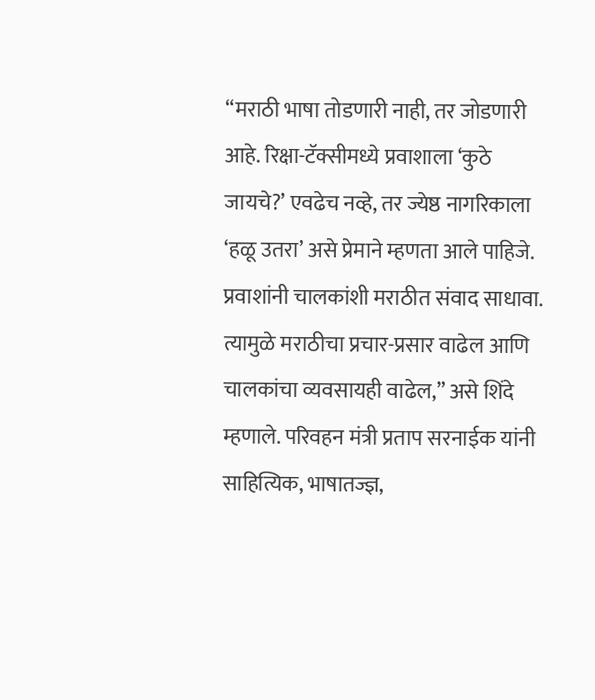“मराठी भाषा तोडणारी नाही, तर जोडणारी आहे. रिक्षा-टॅक्सीमध्ये प्रवाशाला ‘कुठे जायचे?’ एवढेच नव्हे, तर ज्येष्ठ नागरिकाला ‘हळू उतरा’ असे प्रेमाने म्हणता आले पाहिजे. प्रवाशांनी चालकांशी मराठीत संवाद साधावा. त्यामुळे मराठीचा प्रचार-प्रसार वाढेल आणि चालकांचा व्यवसायही वाढेल,” असे शिंदे म्हणाले. परिवहन मंत्री प्रताप सरनाईक यांनी साहित्यिक, भाषातज्ज्ञ,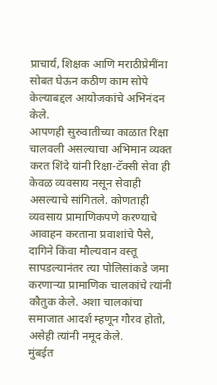प्राचार्य, शिक्षक आणि मराठीप्रेमींना सोबत घेऊन कठीण काम सोपे केल्याबद्दल आयोजकांचे अभिनंदन केले.
आपणही सुरुवातीच्या काळात रिक्षा चालवली असल्याचा अभिमान व्यक्त करत शिंदे यांनी रिक्षा-टॅक्सी सेवा ही केवळ व्यवसाय नसून सेवाही असल्याचे सांगितले. कोणताही व्यवसाय प्रामाणिकपणे करण्याचे आवाहन करताना प्रवाशांचे पैसे, दागिने किंवा मौल्यवान वस्तू सापडल्यानंतर त्या पोलिसांकडे जमा करणाऱ्या प्रामाणिक चालकांचे त्यांनी कौतुक केले. अशा चालकांचा समाजात आदर्श म्हणून गौरव होतो, असेही त्यांनी नमूद केले.
मुंबईत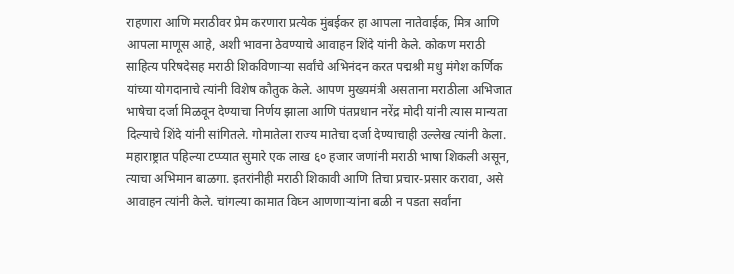राहणारा आणि मराठीवर प्रेम करणारा प्रत्येक मुंबईकर हा आपला नातेवाईक, मित्र आणि आपला माणूस आहे, अशी भावना ठेवण्याचे आवाहन शिंदे यांनी केले. कोकण मराठी साहित्य परिषदेसह मराठी शिकविणाऱ्या सर्वांचे अभिनंदन करत पद्मश्री मधु मंगेश कर्णिक यांच्या योगदानाचे त्यांनी विशेष कौतुक केले. आपण मुख्यमंत्री असताना मराठीला अभिजात भाषेचा दर्जा मिळवून देण्याचा निर्णय झाला आणि पंतप्रधान नरेंद्र मोदी यांनी त्यास मान्यता दिल्याचे शिंदे यांनी सांगितले. गोमातेला राज्य मातेचा दर्जा देण्याचाही उल्लेख त्यांनी केला.
महाराष्ट्रात पहिल्या टप्प्यात सुमारे एक लाख ६० हजार जणांनी मराठी भाषा शिकली असून, त्याचा अभिमान बाळगा. इतरांनीही मराठी शिकावी आणि तिचा प्रचार-प्रसार करावा, असे आवाहन त्यांनी केले. चांगल्या कामात विघ्न आणणाऱ्यांना बळी न पडता सर्वांना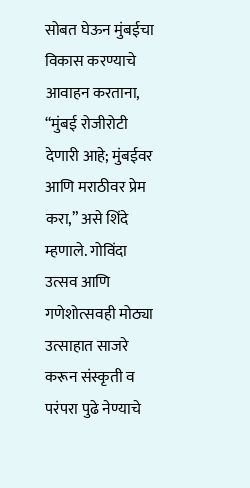सोबत घेऊन मुंबईचा विकास करण्याचे आवाहन करताना, “मुंबई रोजीरोटी देणारी आहे; मुंबईवर आणि मराठीवर प्रेम करा,” असे शिंदे म्हणाले. गोविंदा उत्सव आणि गणेशोत्सवही मोठ्या उत्साहात साजरे करून संस्कृती व परंपरा पुढे नेण्याचे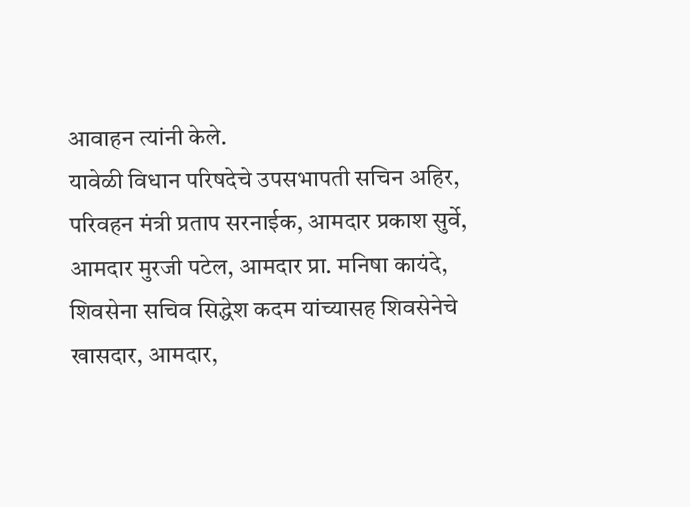आवाहन त्यांनी केले.
यावेळी विधान परिषदेचे उपसभापती सचिन अहिर, परिवहन मंत्री प्रताप सरनाईक, आमदार प्रकाश सुर्वे, आमदार मुरजी पटेल, आमदार प्रा. मनिषा कायंदे, शिवसेना सचिव सिद्धेश कदम यांच्यासह शिवसेनेचे खासदार, आमदार,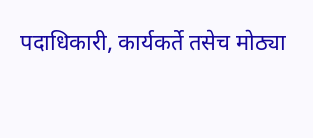पदाधिकारी, कार्यकर्ते तसेच मोठ्या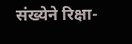संख्येने रिक्षा-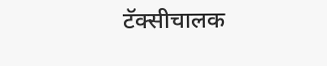टॅक्सीचालक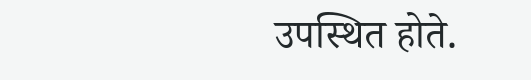उपस्थित होते.